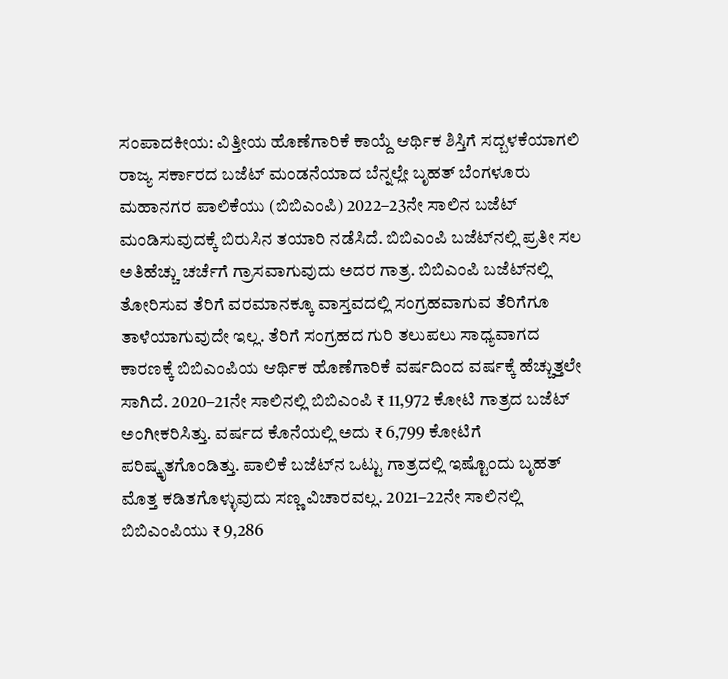ಸಂಪಾದಕೀಯ: ವಿತ್ತೀಯ ಹೊಣೆಗಾರಿಕೆ ಕಾಯ್ದೆ ಆರ್ಥಿಕ ಶಿಸ್ತಿಗೆ ಸದ್ಬಳಕೆಯಾಗಲಿ ರಾಜ್ಯ ಸರ್ಕಾರದ ಬಜೆಟ್‌ ಮಂಡನೆಯಾದ ಬೆನ್ನಲ್ಲೇ ಬೃಹತ್‌ ಬೆಂಗಳೂರು ಮಹಾನಗರ ಪಾಲಿಕೆಯು (ಬಿಬಿಎಂಪಿ) 2022–23ನೇ ಸಾಲಿನ ಬಜೆಟ್‌ ಮಂಡಿಸುವುದಕ್ಕೆ ಬಿರುಸಿನ ತಯಾರಿ ನಡೆಸಿದೆ. ಬಿಬಿಎಂಪಿ ಬಜೆಟ್‌ನಲ್ಲಿ ಪ್ರತೀ ಸಲ ಅತಿಹೆಚ್ಚು ಚರ್ಚೆಗೆ ಗ್ರಾಸವಾಗುವುದು ಅದರ ಗಾತ್ರ. ಬಿಬಿಎಂಪಿ ಬಜೆಟ್‌ನಲ್ಲಿ ತೋರಿಸುವ ತೆರಿಗೆ ವರಮಾನಕ್ಕೂ ವಾಸ್ತವದಲ್ಲಿ ಸಂಗ್ರಹವಾಗುವ ತೆರಿಗೆಗೂ ತಾಳೆಯಾಗುವುದೇ ಇಲ್ಲ. ತೆರಿಗೆ ಸಂಗ್ರಹದ ಗುರಿ ತಲುಪಲು ಸಾಧ್ಯವಾಗದ ಕಾರಣಕ್ಕೆ ಬಿಬಿಎಂಪಿಯ ಆರ್ಥಿಕ ಹೊಣೆಗಾರಿಕೆ ವರ್ಷದಿಂದ ವರ್ಷಕ್ಕೆ ಹೆಚ್ಚುತ್ತಲೇ ಸಾಗಿದೆ. 2020–21ನೇ ಸಾಲಿನಲ್ಲಿ ಬಿಬಿಎಂಪಿ ₹ 11,972 ಕೋಟಿ ಗಾತ್ರದ ಬಜೆಟ್‌ ಅಂಗೀಕರಿಸಿತ್ತು. ವರ್ಷದ ಕೊನೆಯಲ್ಲಿ ಅದು ₹ 6,799 ಕೋಟಿಗೆ ಪರಿಷ್ಕೃತಗೊಂಡಿತ್ತು. ಪಾಲಿಕೆ ಬಜೆಟ್‌ನ ಒಟ್ಟು ಗಾತ್ರದಲ್ಲಿ ಇಷ್ಟೊಂದು ಬೃಹತ್ ಮೊತ್ತ ಕಡಿತಗೊಳ್ಳುವುದು ಸಣ್ಣ ವಿಚಾರವಲ್ಲ. 2021–22ನೇ ಸಾಲಿನಲ್ಲಿ ಬಿಬಿಎಂಪಿಯು ₹ 9,286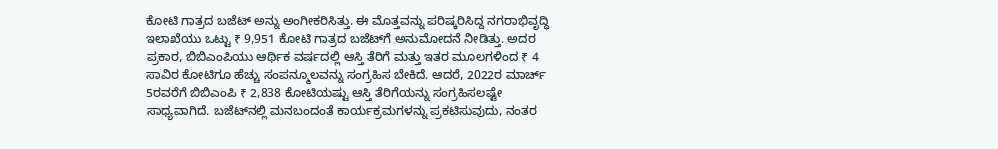ಕೋಟಿ ಗಾತ್ರದ ಬಜೆಟ್ ಅನ್ನು ಅಂಗೀಕರಿಸಿತ್ತು. ಈ ಮೊತ್ತವನ್ನು ಪರಿಷ್ಕರಿಸಿದ್ದ ನಗರಾಭಿವೃದ್ಧಿ ಇಲಾಖೆಯು ಒಟ್ಟು ₹ 9,951 ಕೋಟಿ ಗಾತ್ರದ ಬಜೆಟ್‌ಗೆ ಅನುಮೋದನೆ ನೀಡಿತ್ತು. ಅದರ ಪ್ರಕಾರ, ಬಿಬಿಎಂಪಿಯು ಆರ್ಥಿಕ ವರ್ಷದಲ್ಲಿ ಆಸ್ತಿ ತೆರಿಗೆ ಮತ್ತು ಇತರ ಮೂಲಗಳಿಂದ ₹ 4 ಸಾವಿರ ಕೋಟಿಗೂ ಹೆಚ್ಚು ಸಂಪನ್ಮೂಲವನ್ನು ಸಂಗ್ರಹಿಸ ಬೇಕಿದೆ. ಆದರೆ, 2022ರ ಮಾರ್ಚ್‌ 5ರವರೆಗೆ ಬಿಬಿಎಂಪಿ ₹ 2,838 ಕೋಟಿಯಷ್ಟು ಆಸ್ತಿ ತೆರಿಗೆಯನ್ನು ಸಂಗ್ರಹಿಸಲಷ್ಟೇ ಸಾಧ್ಯವಾಗಿದೆ. ಬಜೆಟ್‌ನಲ್ಲಿ ಮನಬಂದಂತೆ ಕಾರ್ಯಕ್ರಮಗಳನ್ನು ಪ್ರಕಟಿಸುವುದು, ನಂತರ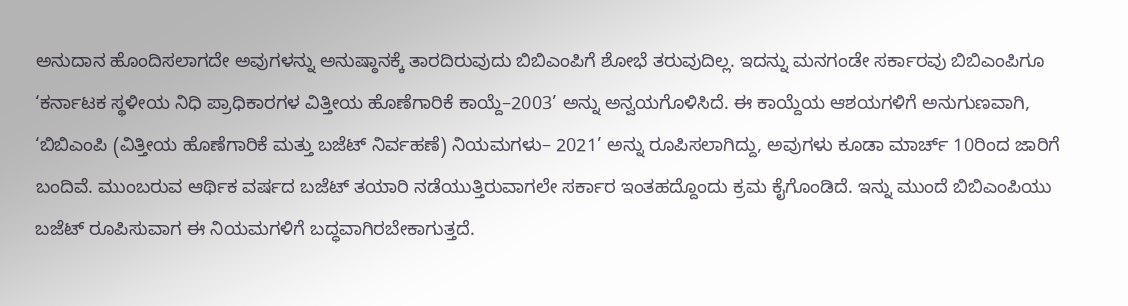ಅನುದಾನ ಹೊಂದಿಸಲಾಗದೇ ಅವುಗಳನ್ನು ಅನುಷ್ಠಾನಕ್ಕೆ ತಾರದಿರುವುದು ಬಿಬಿಎಂಪಿಗೆ ಶೋಭೆ ತರುವುದಿಲ್ಲ. ಇದನ್ನು ಮನಗಂಡೇ ಸರ್ಕಾರವು ಬಿಬಿಎಂಪಿಗೂ ‘ಕರ್ನಾಟಕ ಸ್ಥಳೀಯ ನಿಧಿ ಪ್ರಾಧಿಕಾರಗಳ ವಿತ್ತೀಯ ಹೊಣೆಗಾರಿಕೆ ಕಾಯ್ದೆ–2003’ ಅನ್ನು ಅನ್ವಯಗೊಳಿಸಿದೆ. ಈ ಕಾಯ್ದೆಯ ಆಶಯಗಳಿಗೆ ಅನುಗುಣವಾಗಿ, ‘ಬಿಬಿಎಂಪಿ (ವಿತ್ತೀಯ ಹೊಣೆಗಾರಿಕೆ ಮತ್ತು ಬಜೆಟ್‌ ನಿರ್ವಹಣೆ) ನಿಯಮಗಳು– 2021’ ಅನ್ನು ರೂಪಿಸಲಾಗಿದ್ದು, ಅವುಗಳು ಕೂಡಾ ಮಾರ್ಚ್‌ 10ರಿಂದ ಜಾರಿಗೆ ಬಂದಿವೆ. ಮುಂಬರುವ ಆರ್ಥಿಕ ವರ್ಷದ ಬಜೆಟ್‌ ತಯಾರಿ ನಡೆಯುತ್ತಿರುವಾಗಲೇ ಸರ್ಕಾರ ಇಂತಹದ್ದೊಂದು ಕ್ರಮ ಕೈಗೊಂಡಿದೆ. ಇನ್ನು ಮುಂದೆ ಬಿಬಿಎಂಪಿಯು ಬಜೆಟ್‌ ರೂಪಿಸುವಾಗ ಈ ನಿಯಮಗಳಿಗೆ ಬದ್ಧವಾಗಿರಬೇಕಾಗುತ್ತದೆ.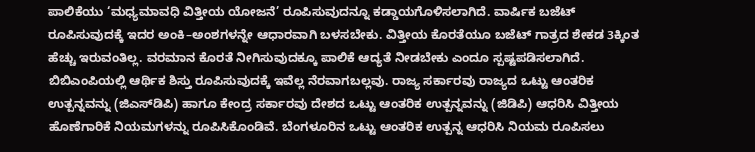ಪಾಲಿಕೆಯು ‘ಮಧ್ಯಮಾವಧಿ ವಿತ್ತೀಯ ಯೋಜನೆ’ ರೂಪಿಸುವುದನ್ನೂ ಕಡ್ಡಾಯಗೊಳಿಸಲಾಗಿದೆ. ವಾರ್ಷಿಕ ಬಜೆಟ್‌ ರೂಪಿಸುವುದಕ್ಕೆ ಇದರ ಅಂಕಿ–ಅಂಶಗಳನ್ನೇ ಆಧಾರವಾಗಿ ಬಳಸಬೇಕು. ವಿತ್ತೀಯ ಕೊರತೆಯೂ ಬಜೆಟ್‌ ಗಾತ್ರದ ಶೇಕಡ 3ಕ್ಕಿಂತ ಹೆಚ್ಚು ಇರುವಂತಿಲ್ಲ. ವರಮಾನ ಕೊರತೆ ನೀಗಿಸುವುದಕ್ಕೂ ಪಾಲಿಕೆ ಆದ್ಯತೆ ನೀಡಬೇಕು ಎಂದೂ ಸ್ಪಷ್ಟಪಡಿಸಲಾಗಿದೆ. ಬಿಬಿಎಂಪಿಯಲ್ಲಿ ಆರ್ಥಿಕ ಶಿಸ್ತು ರೂಪಿಸುವುದಕ್ಕೆ ಇವೆಲ್ಲ ನೆರವಾಗಬಲ್ಲವು. ರಾಜ್ಯ ಸರ್ಕಾರವು ರಾಜ್ಯದ ಒಟ್ಟು ಆಂತರಿಕ ಉತ್ಪನ್ನವನ್ನು (ಜಿಎಸ್‌ಡಿಪಿ) ಹಾಗೂ ಕೇಂದ್ರ ಸರ್ಕಾರವು ದೇಶದ ಒಟ್ಟು ಆಂತರಿಕ ಉತ್ಪನ್ನವನ್ನು (ಜಿಡಿಪಿ) ಆಧರಿಸಿ ವಿತ್ತೀಯ ಹೊಣೆಗಾರಿಕೆ ನಿಯಮಗಳನ್ನು ರೂಪಿಸಿಕೊಂಡಿವೆ. ಬೆಂಗಳೂರಿನ ಒಟ್ಟು ಆಂತರಿಕ ಉತ್ಪನ್ನ ಆಧರಿಸಿ ನಿಯಮ ರೂಪಿಸಲು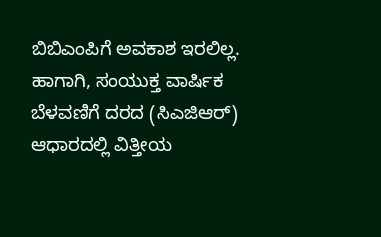ಬಿಬಿಎಂಪಿಗೆ ಅವಕಾಶ ಇರಲಿಲ್ಲ. ಹಾಗಾಗಿ, ಸಂಯುಕ್ತ ವಾರ್ಷಿಕ ಬೆಳವಣಿಗೆ ದರದ (ಸಿಎಜಿಆರ್‌) ಆಧಾರದಲ್ಲಿ ವಿತ್ತೀಯ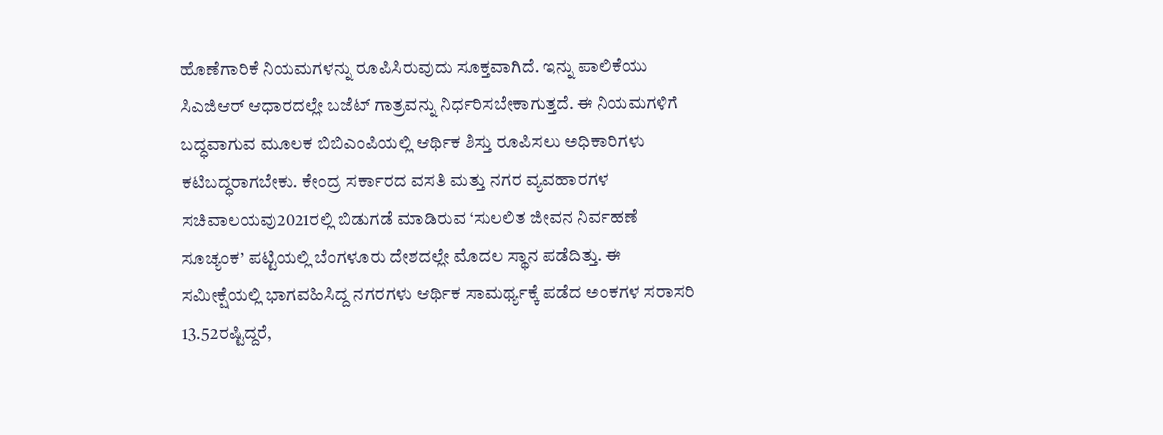ಹೊಣೆಗಾರಿಕೆ ನಿಯಮಗಳನ್ನು ರೂಪಿಸಿರುವುದು ಸೂಕ್ತವಾಗಿದೆ. ಇನ್ನು ಪಾಲಿಕೆಯು ಸಿಎಜಿಆರ್‌ ಆಧಾರದಲ್ಲೇ ಬಜೆಟ್‌ ಗಾತ್ರವನ್ನು ನಿರ್ಧರಿಸಬೇಕಾಗುತ್ತದೆ. ಈ ನಿಯಮಗಳಿಗೆ ಬದ್ಧವಾಗುವ ಮೂಲಕ ಬಿಬಿಎಂಪಿಯಲ್ಲಿ ಆರ್ಥಿಕ ಶಿಸ್ತು ರೂಪಿಸಲು ಅಧಿಕಾರಿಗಳು ಕಟಿಬದ್ಧರಾಗಬೇಕು. ಕೇಂದ್ರ ಸರ್ಕಾರದ ವಸತಿ ಮತ್ತು ನಗರ ವ್ಯವಹಾರಗಳ ಸಚಿವಾಲಯವು2021ರಲ್ಲಿ ಬಿಡುಗಡೆ ಮಾಡಿರುವ ‘ಸುಲಲಿತ ಜೀವನ ನಿರ್ವಹಣೆ ಸೂಚ್ಯಂಕ’ ಪಟ್ಟಿಯಲ್ಲಿ ಬೆಂಗಳೂರು ದೇಶದಲ್ಲೇ ಮೊದಲ ಸ್ಥಾನ ಪಡೆದಿತ್ತು. ಈ ಸಮೀಕ್ಷೆಯಲ್ಲಿ ಭಾಗವಹಿಸಿದ್ದ ನಗರಗಳು ಆರ್ಥಿಕ ಸಾಮರ್ಥ್ಯಕ್ಕೆ ಪಡೆದ ಅಂಕಗಳ ಸರಾಸರಿ 13.52ರಷ್ಟಿದ್ದರೆ,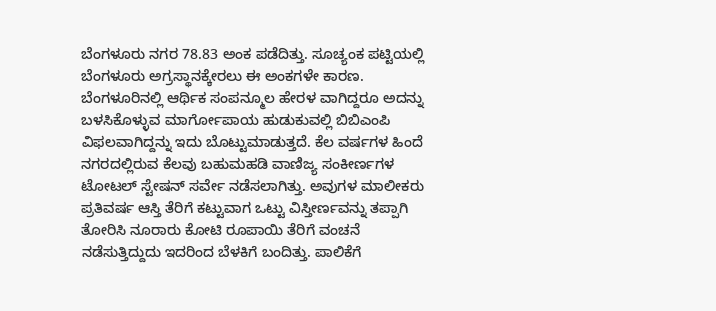ಬೆಂಗಳೂರು ನಗರ 78.83 ಅಂಕ ಪಡೆದಿತ್ತು. ಸೂಚ್ಯಂಕ ಪಟ್ಟಿಯಲ್ಲಿ ಬೆಂಗಳೂರು ಅಗ್ರಸ್ಥಾನಕ್ಕೇರಲು ಈ ಅಂಕಗಳೇ ಕಾರಣ. ಬೆಂಗಳೂರಿನಲ್ಲಿ ಆರ್ಥಿಕ ಸಂಪನ್ಮೂಲ ಹೇರಳ ವಾಗಿದ್ದರೂ ಅದನ್ನು ಬಳಸಿಕೊಳ್ಳುವ ಮಾರ್ಗೋಪಾಯ ಹುಡುಕುವಲ್ಲಿ ಬಿಬಿಎಂಪಿ ವಿಫಲವಾಗಿದ್ದನ್ನು ಇದು ಬೊಟ್ಟುಮಾಡುತ್ತದೆ. ಕೆಲ ವರ್ಷಗಳ ಹಿಂದೆ ನಗರದಲ್ಲಿರುವ ಕೆಲವು ಬಹುಮಹಡಿ ವಾಣಿಜ್ಯ ಸಂಕೀರ್ಣಗಳ ಟೋಟಲ್‌ ಸ್ಟೇಷನ್‌ ಸರ್ವೇ ನಡೆಸಲಾಗಿತ್ತು. ಅವುಗಳ ಮಾಲೀಕರು ಪ್ರತಿವರ್ಷ ಆಸ್ತಿ ತೆರಿಗೆ ಕಟ್ಟುವಾಗ ಒಟ್ಟು ವಿಸ್ತೀರ್ಣವನ್ನು ತಪ್ಪಾಗಿ ತೋರಿಸಿ ನೂರಾರು ಕೋಟಿ ರೂಪಾಯಿ ತೆರಿಗೆ ವಂಚನೆ ನಡೆಸುತ್ತಿದ್ದುದು ಇದರಿಂದ ಬೆಳಕಿಗೆ ಬಂದಿತ್ತು. ಪಾಲಿಕೆಗೆ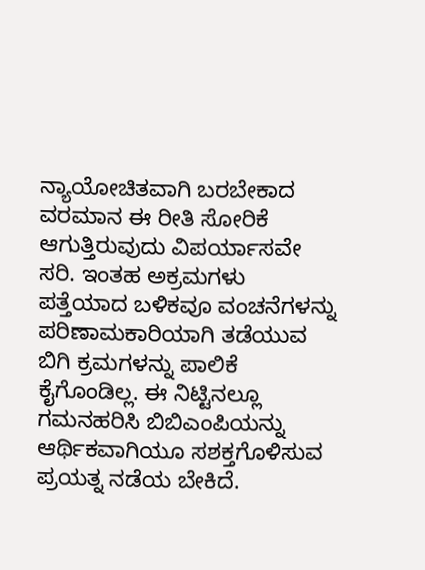ನ್ಯಾಯೋಚಿತವಾಗಿ ಬರಬೇಕಾದ ವರಮಾನ ಈ ರೀತಿ ಸೋರಿಕೆ ಆಗುತ್ತಿರುವುದು ವಿಪರ್ಯಾಸವೇ ಸರಿ. ಇಂತಹ ಅಕ್ರಮಗಳು ಪತ್ತೆಯಾದ ಬಳಿಕವೂ ವಂಚನೆಗಳನ್ನು ಪರಿಣಾಮಕಾರಿಯಾಗಿ ತಡೆಯುವ ಬಿಗಿ ಕ್ರಮಗಳನ್ನು ಪಾಲಿಕೆ ಕೈಗೊಂಡಿಲ್ಲ. ಈ ನಿಟ್ಟಿನಲ್ಲೂ ಗಮನಹರಿಸಿ ಬಿಬಿಎಂಪಿಯನ್ನು ಆರ್ಥಿಕವಾಗಿಯೂ ಸಶಕ್ತಗೊಳಿಸುವ ಪ್ರಯತ್ನ ನಡೆಯ ಬೇಕಿದೆ.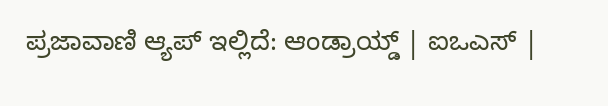ಪ್ರಜಾವಾಣಿ ಆ್ಯಪ್ ಇಲ್ಲಿದೆ: ಆಂಡ್ರಾಯ್ಡ್ | ಐಒಎಸ್ |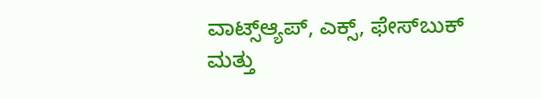ವಾಟ್ಸ್ಆ್ಯಪ್, ಎಕ್ಸ್, ಫೇಸ್‌ಬುಕ್ ಮತ್ತು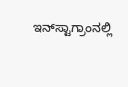ಇನ್‌ಸ್ಟಾಗ್ರಾಂನಲ್ಲಿ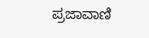ಪ್ರಜಾವಾಣಿ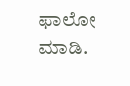ಫಾಲೋ ಮಾಡಿ.